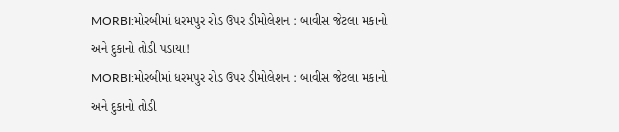MORBI:મોરબીમાં ધરમપુર રોડ ઉપર ડીમોલેશન : બાવીસ જેટલા મકાનો અને દુકાનો તોડી પડાયા!
MORBI:મોરબીમાં ધરમપુર રોડ ઉપર ડીમોલેશન : બાવીસ જેટલા મકાનો અને દુકાનો તોડી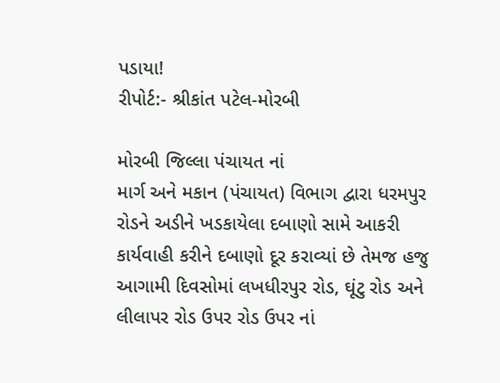પડાયા!
રીપોર્ટ:- શ્રીકાંત પટેલ-મોરબી

મોરબી જિલ્લા પંચાયત નાં
માર્ગ અને મકાન (પંચાયત) વિભાગ દ્વારા ધરમપુર રોડને અડીને ખડકાયેલા દબાણો સામે આકરી કાર્યવાહી કરીને દબાણો દૂર કરાવ્યાં છે તેમજ હજુ આગામી દિવસોમાં લખધીરપુર રોડ, ઘૂંટુ રોડ અને લીલાપર રોડ ઉપર રોડ ઉપર નાં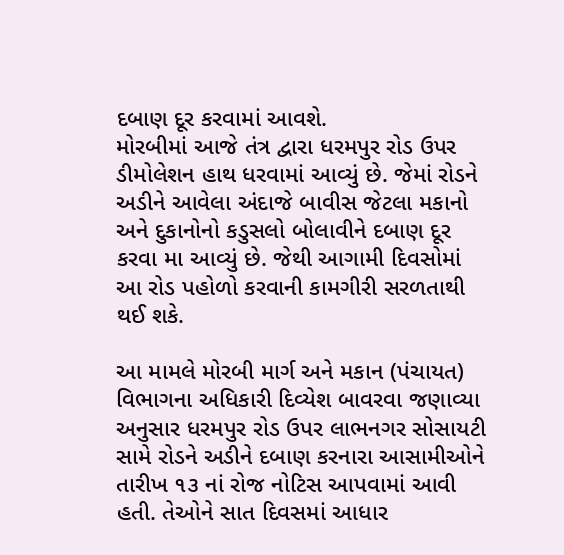દબાણ દૂર કરવામાં આવશે.
મોરબીમાં આજે તંત્ર દ્વારા ધરમપુર રોડ ઉપર ડીમોલેશન હાથ ધરવામાં આવ્યું છે. જેમાં રોડને અડીને આવેલા અંદાજે બાવીસ જેટલા મકાનો અને દુકાનોનો કડુસલો બોલાવીને દબાણ દૂર કરવા મા આવ્યું છે. જેથી આગામી દિવસોમાં આ રોડ પહોળો કરવાની કામગીરી સરળતાથી થઈ શકે.

આ મામલે મોરબી માર્ગ અને મકાન (પંચાયત) વિભાગના અધિકારી દિવ્યેશ બાવરવા જણાવ્યા અનુસાર ધરમપુર રોડ ઉપર લાભનગર સોસાયટી સામે રોડને અડીને દબાણ કરનારા આસામીઓને તારીખ ૧૩ નાં રોજ નોટિસ આપવામાં આવી હતી. તેઓને સાત દિવસમાં આધાર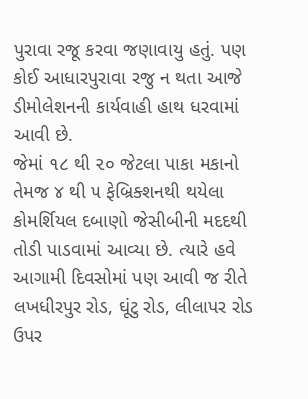પુરાવા રજૂ કરવા જણાવાયુ હતું. પણ કોઈ આધારપુરાવા રજુ ન થતા આજે ડીમોલેશનની કાર્યવાહી હાથ ધરવામાં આવી છે.
જેમાં ૧૮ થી ૨૦ જેટલા પાકા મકાનો તેમજ ૪ થી ૫ ફેબ્રિક્શનથી થયેલા કોમર્શિયલ દબાણો જેસીબીની મદદથી તોડી પાડવામાં આવ્યા છે. ત્યારે હવે આગામી દિવસોમાં પણ આવી જ રીતે લખધીરપુર રોડ, ઘૂંટુ રોડ, લીલાપર રોડ ઉપર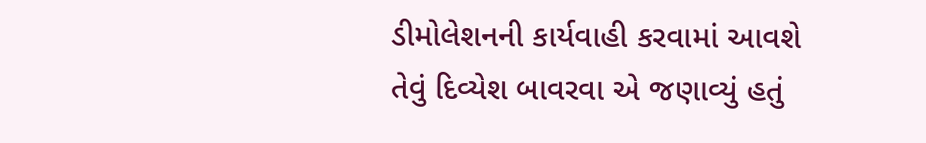ડીમોલેશનની કાર્યવાહી કરવામાં આવશે તેવું દિવ્યેશ બાવરવા એ જણાવ્યું હતું